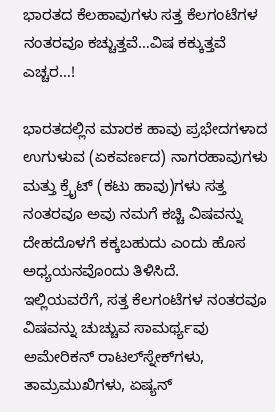ಭಾರತದ ಕೆಲಹಾವುಗಳು ಸತ್ತ ಕೆಲಗಂಟೆಗಳ ನಂತರವೂ ಕಚ್ಚುತ್ತವೆ…ವಿಷ ಕಕ್ಕುತ್ತವೆ ಎಚ್ಚರ…!

ಭಾರತದಲ್ಲಿನ ಮಾರಕ ಹಾವು ಪ್ರಭೇದಗಳಾದ ಉಗುಳುವ (ಏಕವರ್ಣದ) ನಾಗರಹಾವುಗಳು ಮತ್ತು ಕ್ರೈಟ್‌ (ಕಟು ಹಾವು)ಗಳು ಸತ್ತ ನಂತರವೂ ಅವು ನಮಗೆ ಕಚ್ಚಿ ವಿಷವನ್ನು ದೇಹದೊಳಗೆ ಕಕ್ಕಬಹುದು ಎಂದು ಹೊಸ ಅಧ್ಯಯನವೊಂದು ತಿಳಿಸಿದೆ.
ಇಲ್ಲಿಯವರೆಗೆ, ಸತ್ತ ಕೆಲಗಂಟೆಗಳ ನಂತರವೂ ವಿಷವನ್ನು ಚುಚ್ಚುವ ಸಾಮರ್ಥ್ಯವು ಅಮೇರಿಕನ್ ರಾಟಲ್‌ಸ್ನೇಕ್‌ಗಳು, ತಾಮ್ರಮುಖಿಗಳು, ಏಷ್ಯನ್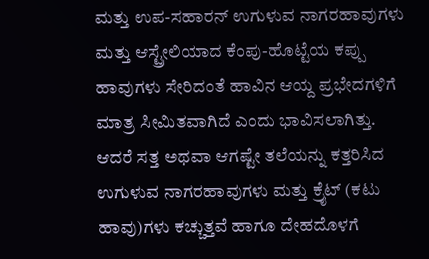ಮತ್ತು ಉಪ-ಸಹಾರನ್ ಉಗುಳುವ ನಾಗರಹಾವುಗಳು ಮತ್ತು ಆಸ್ಟ್ರೇಲಿಯಾದ ಕೆಂಪು-ಹೊಟ್ಟೆಯ ಕಪ್ಪು ಹಾವುಗಳು ಸೇರಿದಂತೆ ಹಾವಿನ ಆಯ್ದ ಪ್ರಭೇದಗಳಿಗೆ ಮಾತ್ರ ಸೀಮಿತವಾಗಿದೆ ಎಂದು ಭಾವಿಸಲಾಗಿತ್ತು. ಆದರೆ ಸತ್ತ ಅಥವಾ ಆಗಷ್ಟೇ ತಲೆಯನ್ನು ಕತ್ತರಿಸಿದ ಉಗುಳುವ ನಾಗರಹಾವುಗಳು ಮತ್ತು ಕ್ರೈಟ್‌ (ಕಟು ಹಾವು)ಗಳು ಕಚ್ಚುತ್ತವೆ ಹಾಗೂ ದೇಹದೊಳಗೆ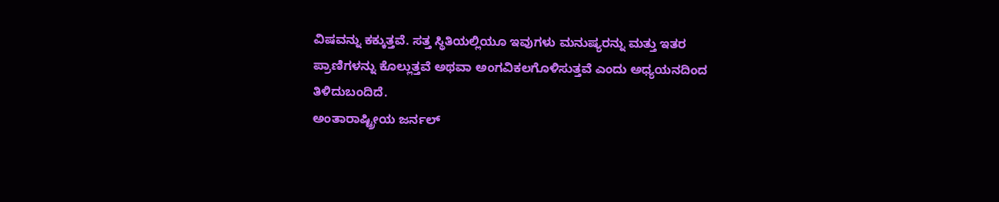ವಿಷವನ್ನು ಕಕ್ಕುತ್ತವೆ. ಸತ್ತ ಸ್ಥಿತಿಯಲ್ಲಿಯೂ ಇವುಗಳು ಮನುಷ್ಯರನ್ನು ಮತ್ತು ಇತರ ಪ್ರಾಣಿಗಳನ್ನು ಕೊಲ್ಲುತ್ತವೆ ಅಥವಾ ಅಂಗವಿಕಲಗೊಳಿಸುತ್ತವೆ ಎಂದು ಅಧ್ಯಯನದಿಂದ ತಿಳಿದುಬಂದಿದೆ.
ಅಂತಾರಾಷ್ಟ್ರೀಯ ಜರ್ನಲ್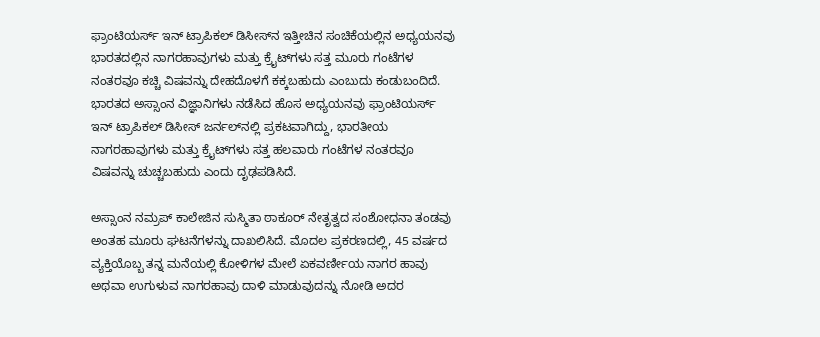ಫ್ರಾಂಟಿಯರ್ಸ್ ಇನ್ ಟ್ರಾಪಿಕಲ್ ಡಿಸೀಸ್‌ನ ಇತ್ತೀಚಿನ ಸಂಚಿಕೆಯಲ್ಲಿನ ಅಧ್ಯಯನವು ಭಾರತದಲ್ಲಿನ ನಾಗರಹಾವುಗಳು ಮತ್ತು ಕ್ರೈಟ್‌ಗಳು ಸತ್ತ ಮೂರು ಗಂಟೆಗಳ ನಂತರವೂ ಕಚ್ಚಿ ವಿಷವನ್ನು ದೇಹದೊಳಗೆ ಕಕ್ಕಬಹುದು ಎಂಬುದು ಕಂಡುಬಂದಿದೆ. ಭಾರತದ ಅಸ್ಸಾಂನ ವಿಜ್ಞಾನಿಗಳು ನಡೆಸಿದ ಹೊಸ ಅಧ್ಯಯನವು ಫ್ರಾಂಟಿಯರ್ಸ್ ಇನ್ ಟ್ರಾಪಿಕಲ್ ಡಿಸೀಸ್ ಜರ್ನಲ್‌ನಲ್ಲಿ ಪ್ರಕಟವಾಗಿದ್ದು, ಭಾರತೀಯ ನಾಗರಹಾವುಗಳು ಮತ್ತು ಕ್ರೈಟ್‌ಗಳು ಸತ್ತ ಹಲವಾರು ಗಂಟೆಗಳ ನಂತರವೂ ವಿಷವನ್ನು ಚುಚ್ಚಬಹುದು ಎಂದು ದೃಢಪಡಿಸಿದೆ.

ಅಸ್ಸಾಂನ ನಮ್ರಪ್ ಕಾಲೇಜಿನ ಸುಸ್ಮಿತಾ ಠಾಕೂರ್ ನೇತೃತ್ವದ ಸಂಶೋಧನಾ ತಂಡವು ಅಂತಹ ಮೂರು ಘಟನೆಗಳನ್ನು ದಾಖಲಿಸಿದೆ. ಮೊದಲ ಪ್ರಕರಣದಲ್ಲಿ, 45 ವರ್ಷದ ವ್ಯಕ್ತಿಯೊಬ್ಬ ತನ್ನ ಮನೆಯಲ್ಲಿ ಕೋಳಿಗಳ ಮೇಲೆ ಏಕವರ್ಣೀಯ ನಾಗರ ಹಾವು ಅಥವಾ ಉಗುಳುವ ನಾಗರಹಾವು ದಾಳಿ ಮಾಡುವುದನ್ನು ನೋಡಿ ಅದರ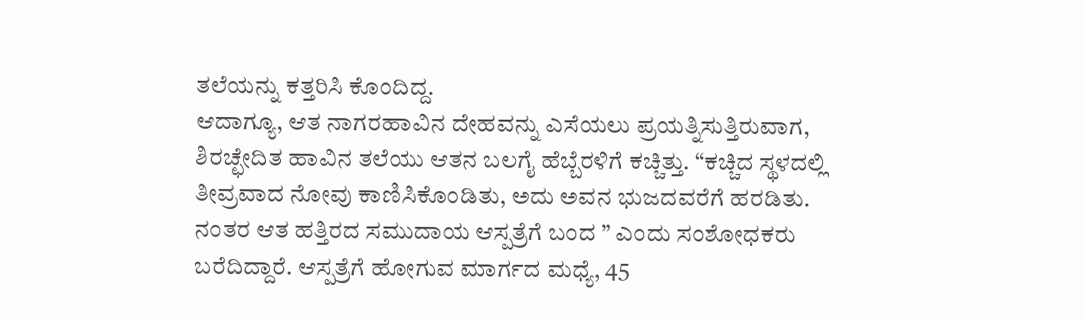ತಲೆಯನ್ನು ಕತ್ತರಿಸಿ ಕೊಂದಿದ್ದ.
ಆದಾಗ್ಯೂ, ಆತ ನಾಗರಹಾವಿನ ದೇಹವನ್ನು ಎಸೆಯಲು ಪ್ರಯತ್ನಿಸುತ್ತಿರುವಾಗ, ಶಿರಚ್ಛೇದಿತ ಹಾವಿನ ತಲೆಯು ಆತನ ಬಲಗೈ ಹೆಬ್ಬೆರಳಿಗೆ ಕಚ್ಚಿತ್ತು. “ಕಚ್ಚಿದ ಸ್ಥಳದಲ್ಲಿ ತೀವ್ರವಾದ ನೋವು ಕಾಣಿಸಿಕೊಂಡಿತು, ಅದು ಅವನ ಭುಜದವರೆಗೆ ಹರಡಿತು. ನಂತರ ಆತ ಹತ್ತಿರದ ಸಮುದಾಯ ಆಸ್ಪತ್ರೆಗೆ ಬಂದ ” ಎಂದು ಸಂಶೋಧಕರು ಬರೆದಿದ್ದಾರೆ. ಆಸ್ಪತ್ರೆಗೆ ಹೋಗುವ ಮಾರ್ಗದ ಮಧ್ಯೆ, 45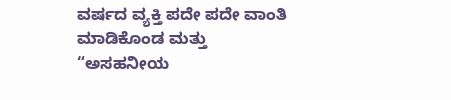ವರ್ಷದ ವ್ಯಕ್ತಿ ಪದೇ ಪದೇ ವಾಂತಿ ಮಾಡಿಕೊಂಡ ಮತ್ತು “ಅಸಹನೀಯ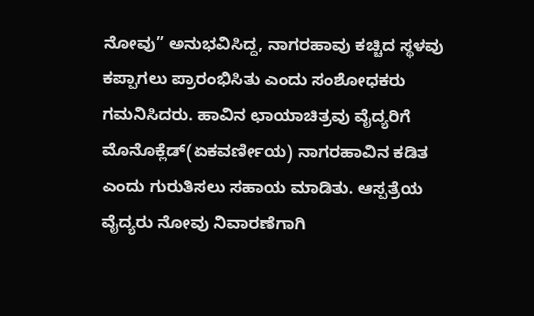ನೋವು” ಅನುಭವಿಸಿದ್ದ, ನಾಗರಹಾವು ಕಚ್ಚಿದ ಸ್ಥಳವು ಕಪ್ಪಾಗಲು ಪ್ರಾರಂಭಿಸಿತು ಎಂದು ಸಂಶೋಧಕರು ಗಮನಿಸಿದರು. ಹಾವಿನ ಛಾಯಾಚಿತ್ರವು ವೈದ್ಯರಿಗೆ ಮೊನೊಕ್ಲೆಡ್(ಏಕವರ್ಣೀಯ) ನಾಗರಹಾವಿನ ಕಡಿತ ಎಂದು ಗುರುತಿಸಲು ಸಹಾಯ ಮಾಡಿತು. ಆಸ್ಪತ್ರೆಯ ವೈದ್ಯರು ನೋವು ನಿವಾರಣೆಗಾಗಿ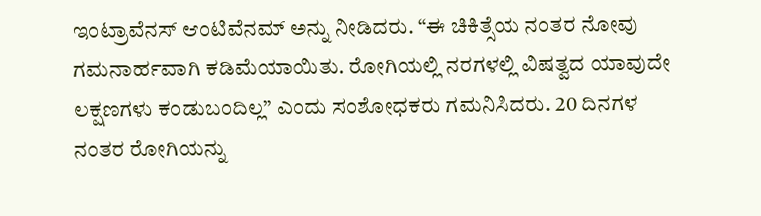ಇಂಟ್ರಾವೆನಸ್ ಆಂಟಿವೆನಮ್ ಅನ್ನು ನೀಡಿದರು. “ಈ ಚಿಕಿತ್ಸೆಯ ನಂತರ ನೋವು ಗಮನಾರ್ಹವಾಗಿ ಕಡಿಮೆಯಾಯಿತು. ರೋಗಿಯಲ್ಲಿ ನರಗಳಲ್ಲಿ ವಿಷತ್ವದ ಯಾವುದೇ ಲಕ್ಷಣಗಳು ಕಂಡುಬಂದಿಲ್ಲ” ಎಂದು ಸಂಶೋಧಕರು ಗಮನಿಸಿದರು. 20 ದಿನಗಳ ನಂತರ ರೋಗಿಯನ್ನು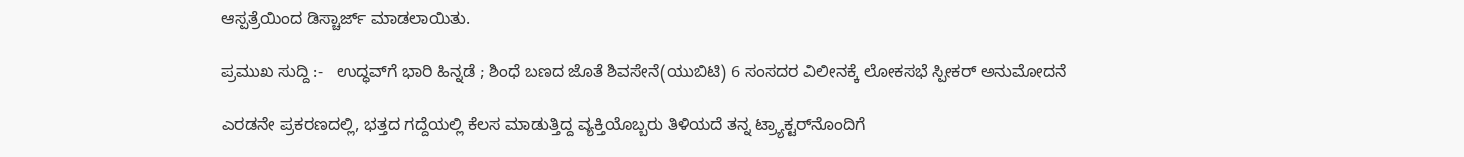ಆಸ್ಪತ್ರೆಯಿಂದ ಡಿಸ್ಚಾರ್ಜ್‌ ಮಾಡಲಾಯಿತು.

ಪ್ರಮುಖ ಸುದ್ದಿ :-   ಉದ್ಧವ್‌ಗೆ ಭಾರಿ ಹಿನ್ನಡೆ ; ಶಿಂಧೆ ಬಣದ ಜೊತೆ ಶಿವಸೇನೆ(ಯುಬಿಟಿ) 6 ಸಂಸದರ ವಿಲೀನಕ್ಕೆ ಲೋಕಸಭೆ ಸ್ಪೀಕರ್ ಅನುಮೋದನೆ

ಎರಡನೇ ಪ್ರಕರಣದಲ್ಲಿ, ಭತ್ತದ ಗದ್ದೆಯಲ್ಲಿ ಕೆಲಸ ಮಾಡುತ್ತಿದ್ದ ವ್ಯಕ್ತಿಯೊಬ್ಬರು ತಿಳಿಯದೆ ತನ್ನ ಟ್ರ್ಯಾಕ್ಟರ್‌ನೊಂದಿಗೆ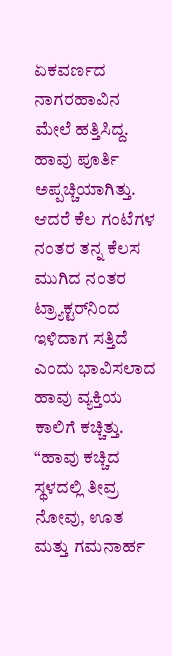ಏಕವರ್ಣದ ನಾಗರಹಾವಿನ ಮೇಲೆ ಹತ್ತಿಸಿದ್ದ. ಹಾವು ಪೂರ್ತಿ ಅಪ್ಪಚ್ಚಿಯಾಗಿತ್ತು. ಆದರೆ ಕೆಲ ಗಂಟೆಗಳ ನಂತರ ತನ್ನ ಕೆಲಸ ಮುಗಿದ ನಂತರ ಟ್ರ್ಯಾಕ್ಟರ್‌ನಿಂದ ಇಳಿದಾಗ ಸತ್ತಿದೆ ಎಂದು ಭಾವಿಸಲಾದ ಹಾವು ವ್ಯಕ್ತಿಯ ಕಾಲಿಗೆ ಕಚ್ಚಿತ್ತು.
“ಹಾವು ಕಚ್ಚಿದ ಸ್ಥಳದಲ್ಲಿ ತೀವ್ರ ನೋವು, ಊತ ಮತ್ತು ಗಮನಾರ್ಹ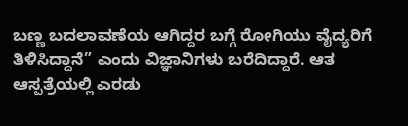ಬಣ್ಣ ಬದಲಾವಣೆಯ ಆಗಿದ್ದರ ಬಗ್ಗೆ ರೋಗಿಯು ವೈದ್ಯರಿಗೆ ತಿಳಿಸಿದ್ದಾನೆ” ಎಂದು ವಿಜ್ಞಾನಿಗಳು ಬರೆದಿದ್ದಾರೆ. ಆತ ಆಸ್ಪತ್ರೆಯಲ್ಲಿ ಎರಡು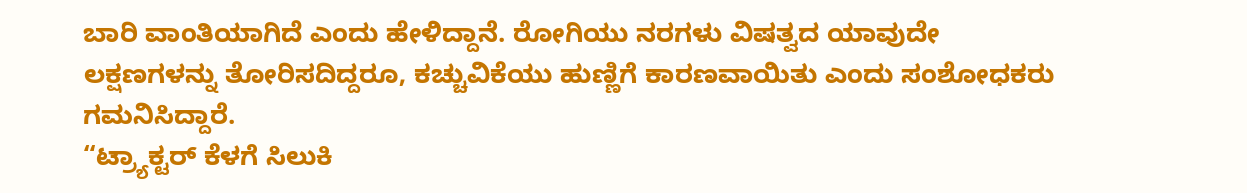ಬಾರಿ ವಾಂತಿಯಾಗಿದೆ ಎಂದು ಹೇಳಿದ್ದಾನೆ. ರೋಗಿಯು ನರಗಳು ವಿಷತ್ವದ ಯಾವುದೇ ಲಕ್ಷಣಗಳನ್ನು ತೋರಿಸದಿದ್ದರೂ, ಕಚ್ಚುವಿಕೆಯು ಹುಣ್ಣಿಗೆ ಕಾರಣವಾಯಿತು ಎಂದು ಸಂಶೋಧಕರು ಗಮನಿಸಿದ್ದಾರೆ.
“ಟ್ರ್ಯಾಕ್ಟರ್‌ ಕೆಳಗೆ ಸಿಲುಕಿ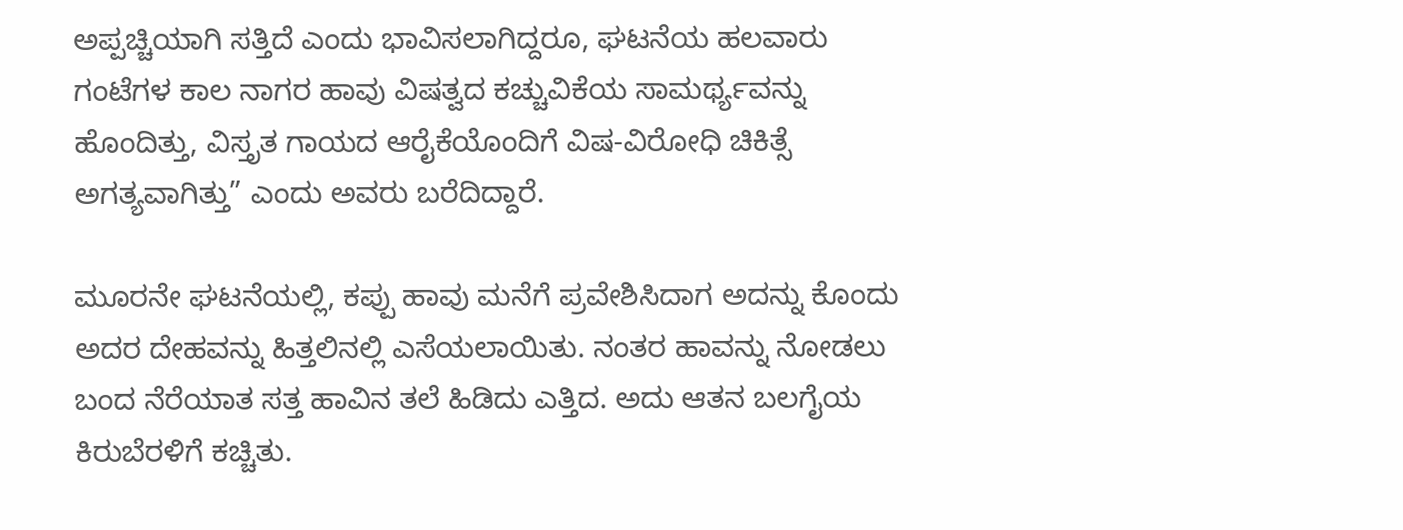ಅಪ್ಪಚ್ಚಿಯಾಗಿ ಸತ್ತಿದೆ ಎಂದು ಭಾವಿಸಲಾಗಿದ್ದರೂ, ಘಟನೆಯ ಹಲವಾರು ಗಂಟೆಗಳ ಕಾಲ ನಾಗರ ಹಾವು ವಿಷತ್ವದ ಕಚ್ಚುವಿಕೆಯ ಸಾಮರ್ಥ್ಯವನ್ನು ಹೊಂದಿತ್ತು, ವಿಸ್ತೃತ ಗಾಯದ ಆರೈಕೆಯೊಂದಿಗೆ ವಿಷ-ವಿರೋಧಿ ಚಿಕಿತ್ಸೆ ಅಗತ್ಯವಾಗಿತ್ತು” ಎಂದು ಅವರು ಬರೆದಿದ್ದಾರೆ.

ಮೂರನೇ ಘಟನೆಯಲ್ಲಿ, ಕಪ್ಪು ಹಾವು ಮನೆಗೆ ಪ್ರವೇಶಿಸಿದಾಗ ಅದನ್ನು ಕೊಂದು ಅದರ ದೇಹವನ್ನು ಹಿತ್ತಲಿನಲ್ಲಿ ಎಸೆಯಲಾಯಿತು. ನಂತರ ಹಾವನ್ನು ನೋಡಲು ಬಂದ ನೆರೆಯಾತ ಸತ್ತ ಹಾವಿನ ತಲೆ ಹಿಡಿದು ಎತ್ತಿದ. ಅದು ಆತನ ಬಲಗೈಯ ಕಿರುಬೆರಳಿಗೆ ಕಚ್ಚಿತು.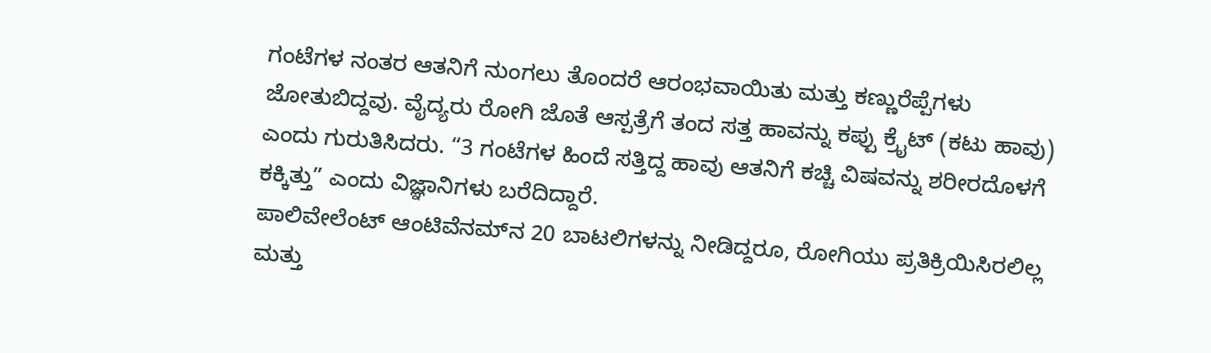ಗಂಟೆಗಳ ನಂತರ ಆತನಿಗೆ ನುಂಗಲು ತೊಂದರೆ ಆರಂಭವಾಯಿತು ಮತ್ತು ಕಣ್ಣುರೆಪ್ಪೆಗಳು ಜೋತುಬಿದ್ದವು. ವೈದ್ಯರು ರೋಗಿ ಜೊತೆ ಆಸ್ಪತ್ರೆಗೆ ತಂದ ಸತ್ತ ಹಾವನ್ನು ಕಪ್ಪು ಕ್ರೈಟ್ (ಕಟು ಹಾವು) ಎಂದು ಗುರುತಿಸಿದರು. “3 ಗಂಟೆಗಳ ಹಿಂದೆ ಸತ್ತಿದ್ದ ಹಾವು ಆತನಿಗೆ ಕಚ್ಚಿ ವಿಷವನ್ನು ಶರೀರದೊಳಗೆ ಕಕ್ಕಿತ್ತು” ಎಂದು ವಿಜ್ಞಾನಿಗಳು ಬರೆದಿದ್ದಾರೆ.
ಪಾಲಿವೇಲೆಂಟ್ ಆಂಟಿವೆನಮ್‌ನ 20 ಬಾಟಲಿಗಳನ್ನು ನೀಡಿದ್ದರೂ, ರೋಗಿಯು ಪ್ರತಿಕ್ರಿಯಿಸಿರಲಿಲ್ಲ ಮತ್ತು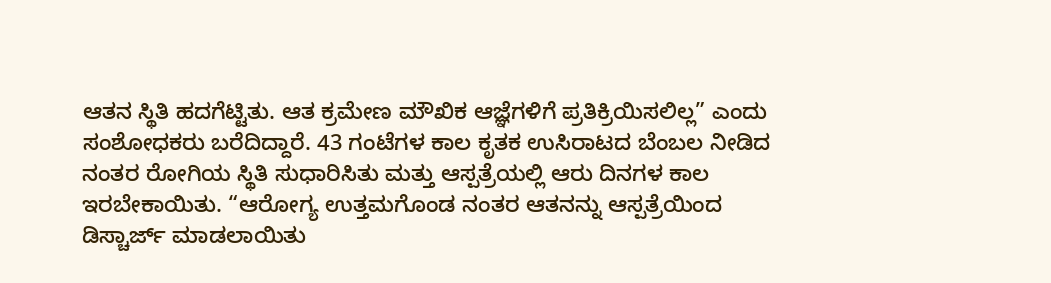ಆತನ ಸ್ಥಿತಿ ಹದಗೆಟ್ಟಿತು. ಆತ ಕ್ರಮೇಣ ಮೌಖಿಕ ಆಜ್ಞೆಗಳಿಗೆ ಪ್ರತಿಕ್ರಿಯಿಸಲಿಲ್ಲ” ಎಂದು ಸಂಶೋಧಕರು ಬರೆದಿದ್ದಾರೆ. 43 ಗಂಟೆಗಳ ಕಾಲ ಕೃತಕ ಉಸಿರಾಟದ ಬೆಂಬಲ ನೀಡಿದ ನಂತರ ರೋಗಿಯ ಸ್ಥಿತಿ ಸುಧಾರಿಸಿತು ಮತ್ತು ಆಸ್ಪತ್ರೆಯಲ್ಲಿ ಆರು ದಿನಗಳ ಕಾಲ ಇರಬೇಕಾಯಿತು. “ಆರೋಗ್ಯ ಉತ್ತಮಗೊಂಡ ನಂತರ ಆತನನ್ನು ಆಸ್ಪತ್ರೆಯಿಂದ ಡಿಸ್ಚಾರ್ಜ್‌ ಮಾಡಲಾಯಿತು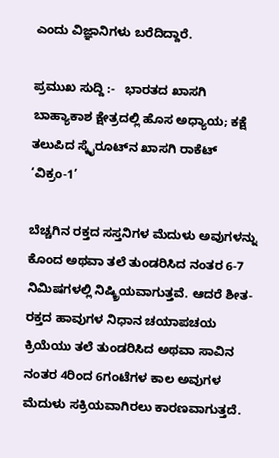ಎಂದು ವಿಜ್ಞಾನಿಗಳು ಬರೆದಿದ್ದಾರೆ.

ಪ್ರಮುಖ ಸುದ್ದಿ :-   ಭಾರತದ ಖಾಸಗಿ ಬಾಹ್ಯಾಕಾಶ ಕ್ಷೇತ್ರದಲ್ಲಿ ಹೊಸ ಅಧ್ಯಾಯ; ಕಕ್ಷೆ ತಲುಪಿದ ಸ್ಕೈರೂಟ್‌ನ ಖಾಸಗಿ ರಾಕೆಟ್ ‘ವಿಕ್ರಂ-1’

ಬೆಚ್ಚಗಿನ ರಕ್ತದ ಸಸ್ತನಿಗಳ ಮೆದುಳು ಅವುಗಳನ್ನು ಕೊಂದ ಅಥವಾ ತಲೆ ತುಂಡರಿಸಿದ ನಂತರ 6-7 ನಿಮಿಷಗಳಲ್ಲಿ ನಿಷ್ಕ್ರಿಯವಾಗುತ್ತವೆ. ಆದರೆ ಶೀತ-ರಕ್ತದ ಹಾವುಗಳ ನಿಧಾನ ಚಯಾಪಚಯ ಕ್ರಿಯೆಯು ತಲೆ ತುಂಡರಿಸಿದ ಅಥವಾ ಸಾವಿನ ನಂತರ 4ರಿಂದ 6ಗಂಟೆಗಳ ಕಾಲ ಅವುಗಳ ಮೆದುಳು ಸಕ್ರಿಯವಾಗಿರಲು ಕಾರಣವಾಗುತ್ತದೆ.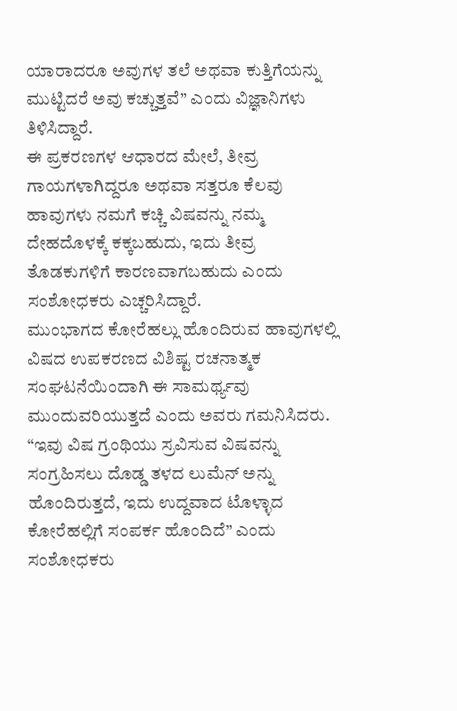ಯಾರಾದರೂ ಅವುಗಳ ತಲೆ ಅಥವಾ ಕುತ್ತಿಗೆಯನ್ನು ಮುಟ್ಟಿದರೆ ಅವು ಕಚ್ಚುತ್ತವೆ” ಎಂದು ವಿಜ್ಞಾನಿಗಳು ತಿಳಿಸಿದ್ದಾರೆ.
ಈ ಪ್ರಕರಣಗಳ ಆಧಾರದ ಮೇಲೆ, ತೀವ್ರ ಗಾಯಗಳಾಗಿದ್ದರೂ ಅಥವಾ ಸತ್ತರೂ ಕೆಲವು ಹಾವುಗಳು ನಮಗೆ ಕಚ್ಚಿ ವಿಷವನ್ನು ನಮ್ಮ ದೇಹದೊಳಕ್ಕೆ ಕಕ್ಕಬಹುದು, ಇದು ತೀವ್ರ ತೊಡಕುಗಳಿಗೆ ಕಾರಣವಾಗಬಹುದು ಎಂದು ಸಂಶೋಧಕರು ಎಚ್ಚರಿಸಿದ್ದಾರೆ.
ಮುಂಭಾಗದ ಕೋರೆಹಲ್ಲು ಹೊಂದಿರುವ ಹಾವುಗಳಲ್ಲಿ ವಿಷದ ಉಪಕರಣದ ವಿಶಿಷ್ಟ ರಚನಾತ್ಮಕ ಸಂಘಟನೆಯಿಂದಾಗಿ ಈ ಸಾಮರ್ಥ್ಯವು ಮುಂದುವರಿಯುತ್ತದೆ ಎಂದು ಅವರು ಗಮನಿಸಿದರು. “ಇವು ವಿಷ ಗ್ರಂಥಿಯು ಸ್ರವಿಸುವ ವಿಷವನ್ನು ಸಂಗ್ರಹಿಸಲು ದೊಡ್ಡ ತಳದ ಲುಮೆನ್ ಅನ್ನು ಹೊಂದಿರುತ್ತದೆ, ಇದು ಉದ್ದವಾದ ಟೊಳ್ಳಾದ ಕೋರೆಹಲ್ಲಿಗೆ ಸಂಪರ್ಕ ಹೊಂದಿದೆ” ಎಂದು ಸಂಶೋಧಕರು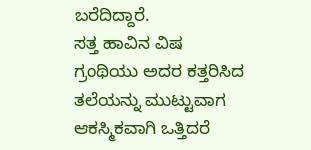ಬರೆದಿದ್ದಾರೆ.
ಸತ್ತ ಹಾವಿನ ವಿಷ ಗ್ರಂಥಿಯು ಅದರ ಕತ್ತರಿಸಿದ ತಲೆಯನ್ನು ಮುಟ್ಟುವಾಗ ಆಕಸ್ಮಿಕವಾಗಿ ಒತ್ತಿದರೆ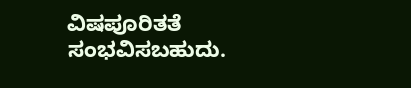ವಿಷಪೂರಿತತೆ ಸಂಭವಿಸಬಹುದು.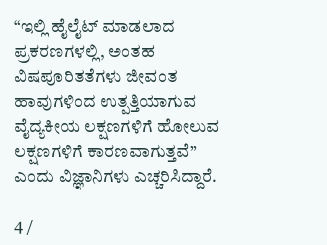“ಇಲ್ಲಿ ಹೈಲೈಟ್ ಮಾಡಲಾದ ಪ್ರಕರಣಗಳಲ್ಲಿ, ಅಂತಹ ವಿಷಪೂರಿತತೆಗಳು ಜೀವಂತ ಹಾವುಗಳಿಂದ ಉತ್ಪತ್ತಿಯಾಗುವ ವೈದ್ಯಕೀಯ ಲಕ್ಷಣಗಳಿಗೆ ಹೋಲುವ ಲಕ್ಷಣಗಳಿಗೆ ಕಾರಣವಾಗುತ್ತವೆ” ಎಂದು ವಿಜ್ಞಾನಿಗಳು ಎಚ್ಚರಿಸಿದ್ದಾರೆ.

4 /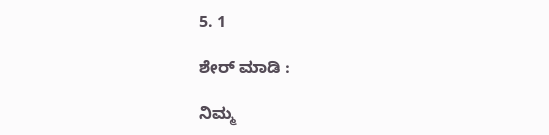5. 1

ಶೇರ್ ಮಾಡಿ :

ನಿಮ್ಮ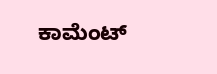ಕಾಮೆಂಟ್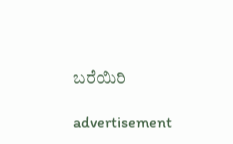ಬರೆಯಿರಿ

advertisement